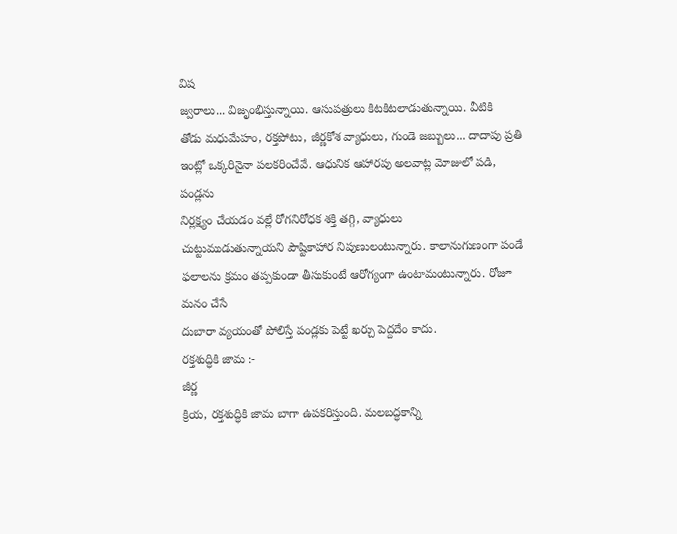విష
జ్వరాలు... విజృంభిస్తున్నాయి. ఆసుపత్రులు కిటకిటలాడుతున్నాయి. వీటికి
తోడు మధుమేహం, రక్తపోటు, జీర్ణకోశ వ్యాధులు, గుండె జబ్బులు... దాదాపు ప్రతి
ఇంట్లో ఒక్కరినైనా పలకరించేవే. ఆధునిక ఆహారపు అలవాట్ల మోజులో పడి, పండ్లను
నిర్లక్ష్యం చేయడం వల్లే రోగనిరోధక శక్తి తగ్గి, వ్యాధులు
చుట్టుముడుతున్నాయని పౌష్టికాహార నిపుణులంటున్నారు. కాలానుగుణంగా పండే
ఫలాలను క్రమం తప్పకుండా తీసుకుంటే ఆరోగ్యంగా ఉంటామంటున్నారు. రోజూ మనం చేసే
దుబారా వ్యయంతో పోలిస్తే పండ్లకు పెట్టే ఖర్చు పెద్దదేం కాదు.
రక్తశుద్ధికి జామ :-
జీర్ణ
క్రియ, రక్తశుద్ధికి జామ బాగా ఉపకరిస్తుంది. మలబద్ధకాన్ని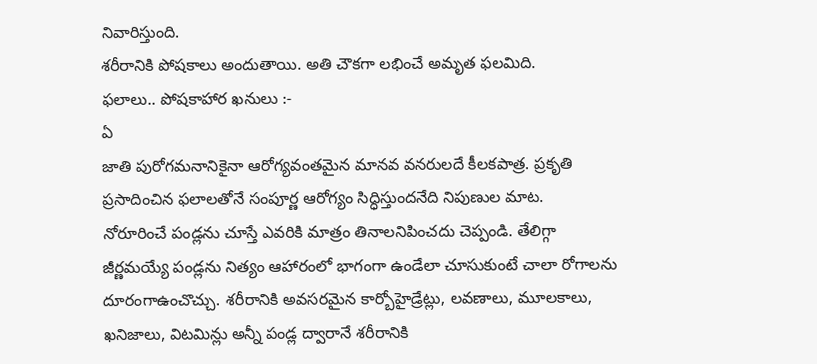నివారిస్తుంది.
శరీరానికి పోషకాలు అందుతాయి. అతి చౌకగా లభించే అమృత ఫలమిది.
ఫలాలు.. పోషకాహార ఖనులు :-
ఏ
జాతి పురోగమనానికైనా ఆరోగ్యవంతమైన మానవ వనరులదే కీలకపాత్ర. ప్రకృతి
ప్రసాదించిన ఫలాలతోనే సంపూర్ణ ఆరోగ్యం సిద్ధిస్తుందనేది నిపుణుల మాట.
నోరూరించే పండ్లను చూస్తే ఎవరికి మాత్రం తినాలనిపించదు చెప్పండి. తేలిగ్గా
జీర్ణమయ్యే పండ్లను నిత్యం ఆహారంలో భాగంగా ఉండేలా చూసుకుంటే చాలా రోగాలను
దూరంగాఉంచొచ్చు. శరీరానికి అవసరమైన కార్బోహైడ్రేట్లు, లవణాలు, మూలకాలు,
ఖనిజాలు, విటమిన్లు అన్నీ పండ్ల ద్వారానే శరీరానికి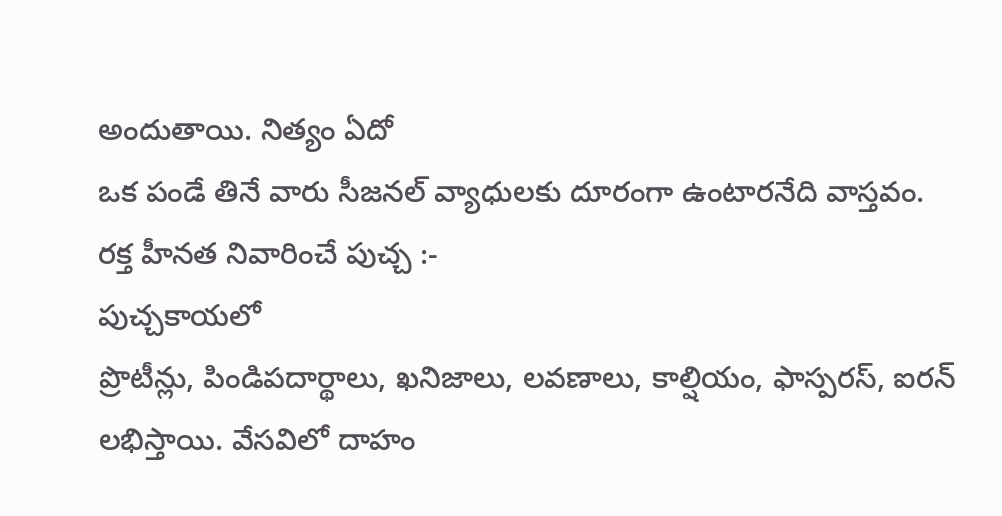అందుతాయి. నిత్యం ఏదో
ఒక పండే తినే వారు సీజనల్ వ్యాధులకు దూరంగా ఉంటారనేది వాస్తవం.
రక్త హీనత నివారించే పుచ్చ :-
పుచ్చకాయలో
ప్రొటీన్లు, పిండిపదార్థాలు, ఖనిజాలు, లవణాలు, కాల్షియం, ఫాస్పరస్, ఐరన్
లభిస్తాయి. వేసవిలో దాహం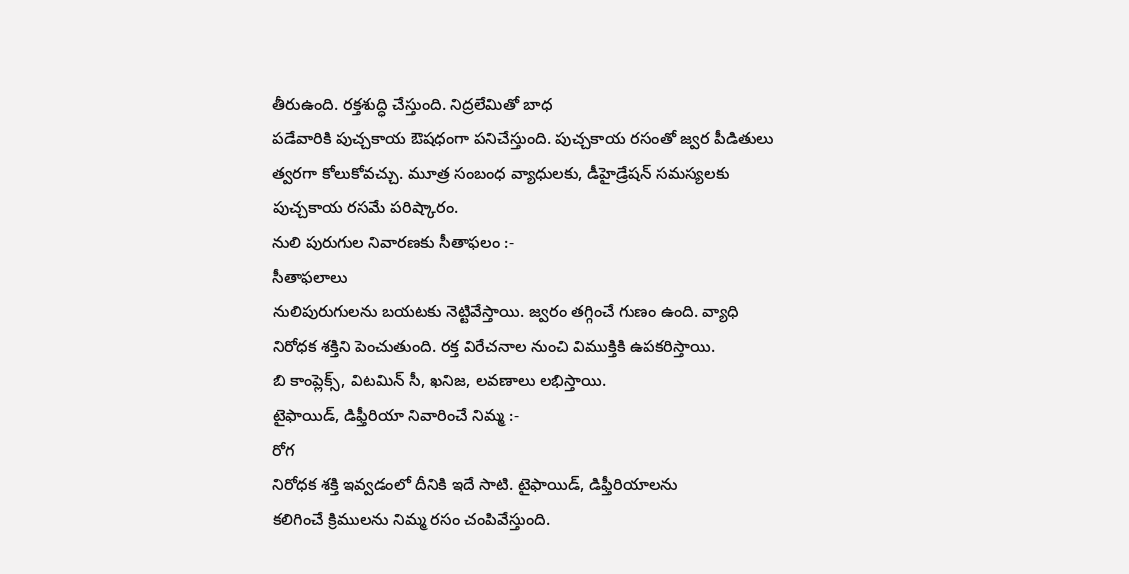తీరుఉంది. రక్తశుద్ధి చేస్తుంది. నిద్రలేమితో బాధ
పడేవారికి పుచ్చకాయ ఔషధంగా పనిచేస్తుంది. పుచ్చకాయ రసంతో జ్వర పీడితులు
త్వరగా కోలుకోవచ్చు. మూత్ర సంబంధ వ్యాధులకు, డీహైడ్రేషన్ సమస్యలకు
పుచ్చకాయ రసమే పరిష్కారం.
నులి పురుగుల నివారణకు సీతాఫలం :-
సీతాఫలాలు
నులిపురుగులను బయటకు నెట్టివేస్తాయి. జ్వరం తగ్గించే గుణం ఉంది. వ్యాధి
నిరోధక శక్తిని పెంచుతుంది. రక్త విరేచనాల నుంచి విముక్తికి ఉపకరిస్తాయి.
బి కాంప్లెక్స్, విటమిన్ సీ, ఖనిజ, లవణాలు లభిస్తాయి.
టైఫాయిడ్, డిఫ్తీరియా నివారించే నిమ్మ :-
రోగ
నిరోధక శక్తి ఇవ్వడంలో దీనికి ఇదే సాటి. టైఫాయిడ్, డిఫ్తీరియాలను
కలిగించే క్రిములను నిమ్మ రసం చంపివేస్తుంది.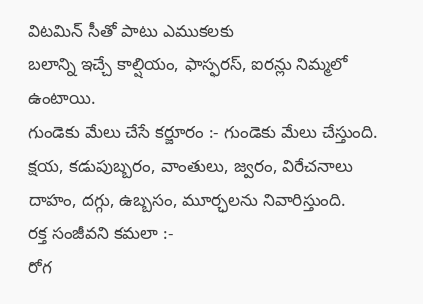విటమిన్ సీతో పాటు ఎముకలకు
బలాన్ని ఇచ్చే కాల్షియం, ఫాస్ఫరస్, ఐరన్లు నిమ్మలో ఉంటాయి.
గుండెకు మేలు చేసే కర్జూరం :- గుండెకు మేలు చేస్తుంది. క్షయ, కడుపుబ్బరం, వాంతులు, జ్వరం, విరేచనాలు దాహం, దగ్గు, ఉబ్బసం, మూర్ఛలను నివారిస్తుంది.
రక్త సంజీవని కమలా :-
రోగ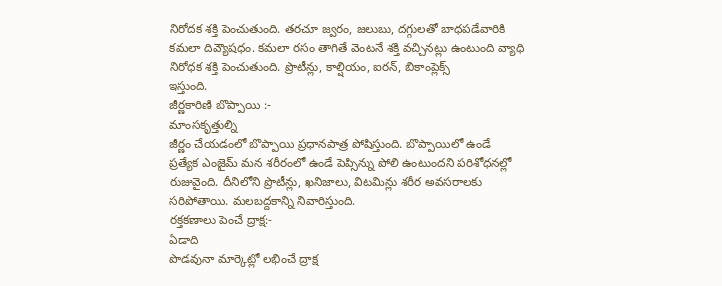నిరోదక శక్తి పెంచుతుంది. తరచూ జ్వరం, జలుబు, దగ్గులతో బాధపడేవారికి
కమలా దివ్యౌషధం. కమలా రసం తాగితే వెంటనే శక్తి వచ్చినట్లు ఉంటుంది వ్యాధి
నిరోధక శక్తి పెంచుతుంది. ప్రొటీన్లు, కాల్షియం, ఐరన్, బికాంప్లెక్స్
ఇస్తుంది.
జీర్ణకారిణి బొప్పాయి :-
మాంసకృత్తుల్ని
జీర్ణం చేయడంలో బొప్పాయి ప్రధానపాత్ర పోషిస్తుంది. బొప్పాయిలో ఉండే
ప్రత్యేక ఎంజైమ్ మన శరీరంలో ఉండే పెప్సిన్ను పోలి ఉంటుందని పరిశోధనల్లో
రుజువైంది. దీనిలోని ప్రొటీన్లు, ఖనిజాలు, విటమిన్లు శరీర అవసరాలకు
సరిపోతాయి. మలబద్దకాన్ని నివారిస్తుంది.
రక్తకణాలు పెంచే ద్రాక్ష:-
ఏడాది
పొడవునా మార్కెట్లో లభించే ద్రాక్ష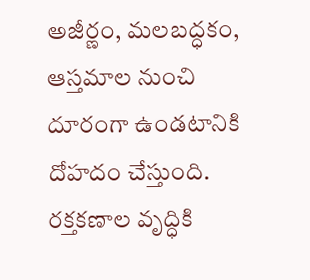అజీర్ణం, మలబద్ధకం, ఆస్తమాల నుంచి
దూరంగా ఉండటానికి దోహదం చేస్తుంది. రక్తకణాల వృద్ధికి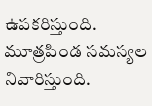ఉపకరిస్తుంది.
మూత్రపిండ సమస్యల నివారిస్తుంది.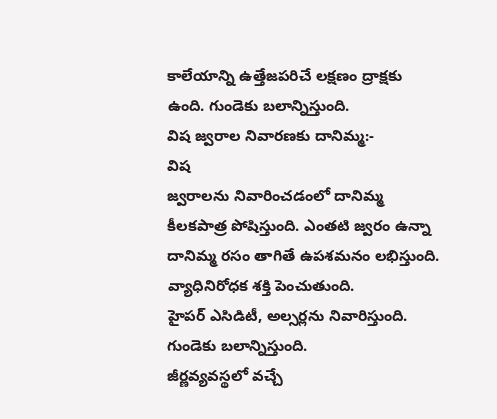కాలేయాన్ని ఉత్తేజపరిచే లక్షణం ద్రాక్షకు
ఉంది. గుండెకు బలాన్నిస్తుంది.
విష జ్వరాల నివారణకు దానిమ్మ:-
విష
జ్వరాలను నివారించడంలో దానిమ్మ కీలకపాత్ర పోషిస్తుంది. ఎంతటి జ్వరం ఉన్నా
దానిమ్మ రసం తాగితే ఉపశమనం లభిస్తుంది. వ్యాధినిరోధక శక్తి పెంచుతుంది.
హైపర్ ఎసిడిటీ, అల్సర్లను నివారిస్తుంది. గుండెకు బలాన్నిస్తుంది.
జీర్ణవ్యవస్థలో వచ్చే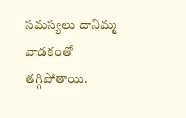సమస్యలు దానిమ్మ వాడకంతో తగ్గిపోతాయి.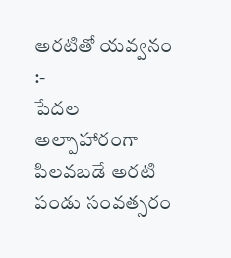అరటితో యవ్వనం :-
పేదల
అల్పాహారంగా పిలవబడే అరటి పండు సంవత్సరం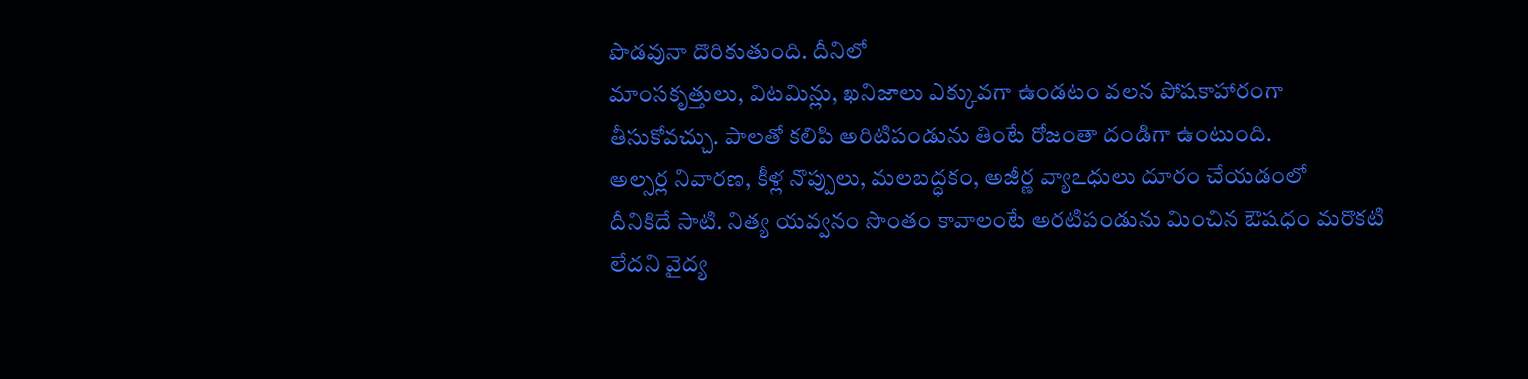పొడవునా దొరికుతుంది. దీనిలో
మాంసకృత్తులు, విటమిన్లు, ఖనిజాలు ఎక్కువగా ఉండటం వలన పోషకాహారంగా
తీసుకోవచ్చు. పాలతో కలిపి అరిటిపండును తింటే రోజంతా దండిగా ఉంటుంది.
అల్సర్ల నివారణ, కీళ్ల నొప్పులు, మలబద్ధకం, అజీర్ణ వ్యాఽధులు దూరం చేయడంలో
దీనికిదే సాటి. నిత్య యవ్వనం సొంతం కావాలంటే అరటిపండును మించిన ఔషధం మరొకటి
లేదని వైద్య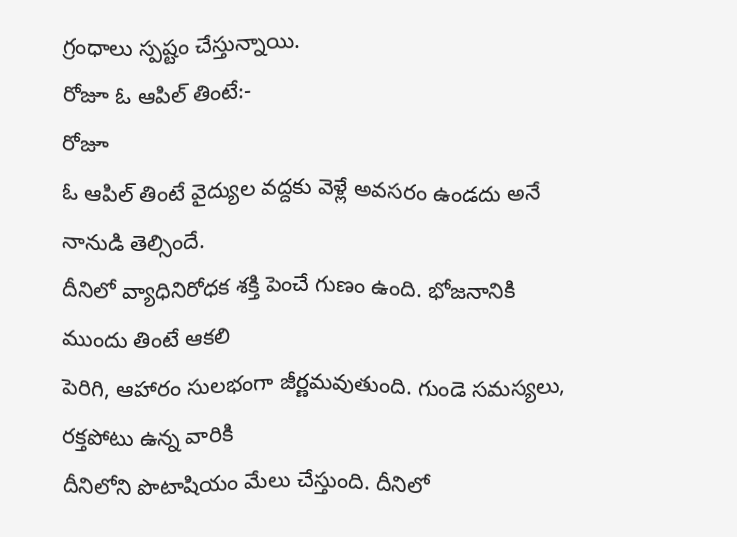గ్రంధాలు స్పష్టం చేస్తున్నాయి.
రోజూ ఓ ఆపిల్ తింటే:-
రోజూ
ఓ ఆపిల్ తింటే వైద్యుల వద్దకు వెళ్లే అవసరం ఉండదు అనే నానుడి తెల్సిందే.
దీనిలో వ్యాధినిరోధక శక్తి పెంచే గుణం ఉంది. భోజనానికి ముందు తింటే ఆకలి
పెరిగి, ఆహారం సులభంగా జీర్ణమవుతుంది. గుండె సమస్యలు, రక్తపోటు ఉన్న వారికి
దీనిలోని పొటాషియం మేలు చేస్తుంది. దీనిలో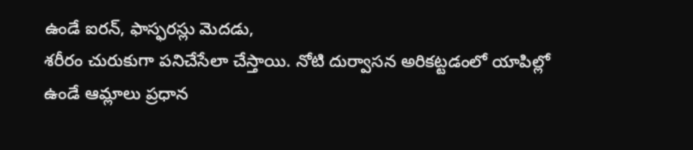ఉండే ఐరన్, ఫాస్ఫరస్లు మెదడు,
శరీరం చురుకుగా పనిచేసేలా చేస్తాయి. నోటి దుర్వాసన అరికట్టడంలో యాపిల్లో
ఉండే ఆమ్లాలు ప్రధాన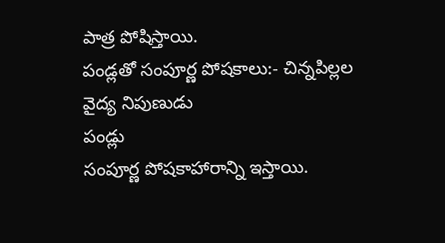పాత్ర పోషిస్తాయి.
పండ్లతో సంపూర్ణ పోషకాలు:- చిన్నపిల్లల వైద్య నిపుణుడు
పండ్లు
సంపూర్ణ పోషకాహారాన్ని ఇస్తాయి.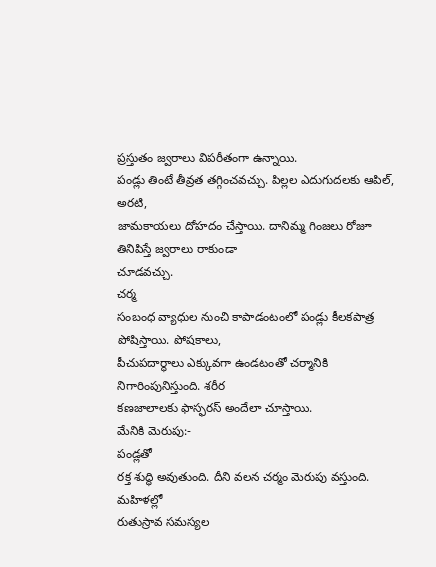ప్రస్తుతం జ్వరాలు విపరీతంగా ఉన్నాయి.
పండ్లు తింటే తీవ్రత తగ్గించవచ్చు. పిల్లల ఎదుగుదలకు ఆపిల్, అరటి,
జామకాయలు దోహదం చేస్తాయి. దానిమ్మ గింజలు రోజూ తినిపిస్తే జ్వరాలు రాకుండా
చూడవచ్చు.
చర్మ
సంబంధ వ్యాధుల నుంచి కాపాడంటంలో పండ్లు కీలకపాత్ర పోషిస్తాయి. పోషకాలు,
పీచుపదార్థాలు ఎక్కువగా ఉండటంతో చర్మానికి నిగారింపునిస్తుంది. శరీర
కణజాలాలకు ఫాస్ఫరస్ అందేలా చూస్తాయి.
మేనికి మెరుపు:-
పండ్లతో
రక్త శుద్ధి అవుతుంది. దీని వలన చర్మం మెరుపు వస్తుంది. మహిళల్లో
రుతుస్రావ సమస్యల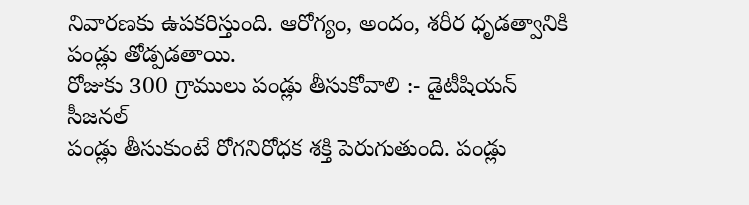నివారణకు ఉపకరిస్తుంది. ఆరోగ్యం, అందం, శరీర ధృడత్వానికి
పండ్లు తోడ్పడతాయి.
రోజుకు 300 గ్రాములు పండ్లు తీసుకోవాలి :- డైటీషియన్
సీజనల్
పండ్లు తీసుకుంటే రోగనిరోధక శక్తి పెరుగుతుంది. పండ్లు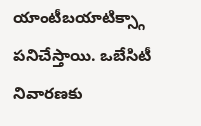యాంటీబయాటిక్స్గా
పనిచేస్తాయి. ఒబేసిటీ నివారణకు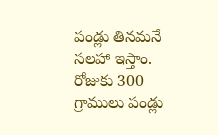పండ్లు తినమనే సలహా ఇస్తాం. రోజుకు 300
గ్రాములు పండ్లు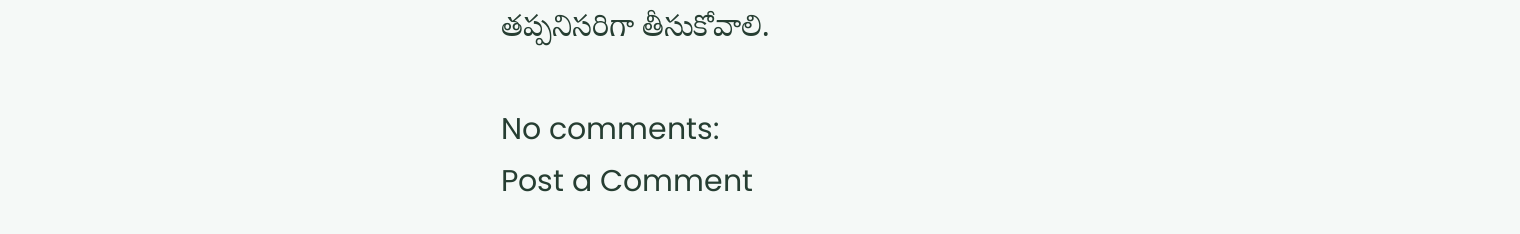తప్పనిసరిగా తీసుకోవాలి.

No comments:
Post a Comment